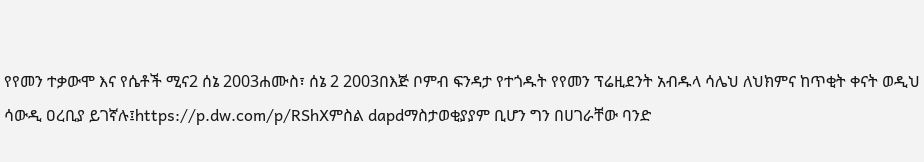የየመን ተቃውሞ እና የሴቶች ሚና2 ሰኔ 2003ሐሙስ፣ ሰኔ 2 2003በእጅ ቦምብ ፍንዳታ የተጎዱት የየመን ፕሬዚደንት አብዱላ ሳሌህ ለህክምና ከጥቂት ቀናት ወዲህ ሳውዲ ዐረቢያ ይገኛሉ፤https://p.dw.com/p/RShXምስል dapdማስታወቂያያም ቢሆን ግን በሀገራቸው ባንድ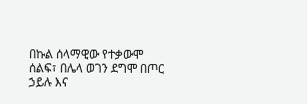በኩል ሰላማዊው የተቃውሞ ሰልፍ፣ በሌላ ወገን ደግሞ በጦር ኃይሉ እና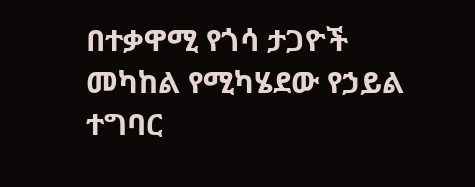በተቃዋሚ የጎሳ ታጋዮች መካከል የሚካሄደው የኃይል ተግባር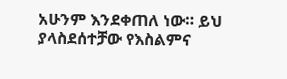አሁንም እንደቀጠለ ነው። ይህ ያላስደሰተቻው የእስልምና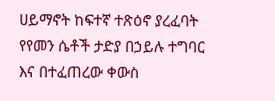ሀይማኖት ከፍተኛ ተጽዕኖ ያረፈባት የየመን ሴቶች ታድያ በኃይሉ ተግባር እና በተፈጠረው ቀውስ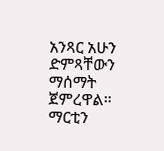አንጻር አሁን ድምጻቸውን ማሰማት ጀምረዋል። ማርቲን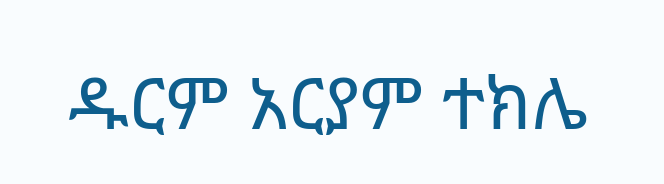ዱርም አርያም ተክሌ